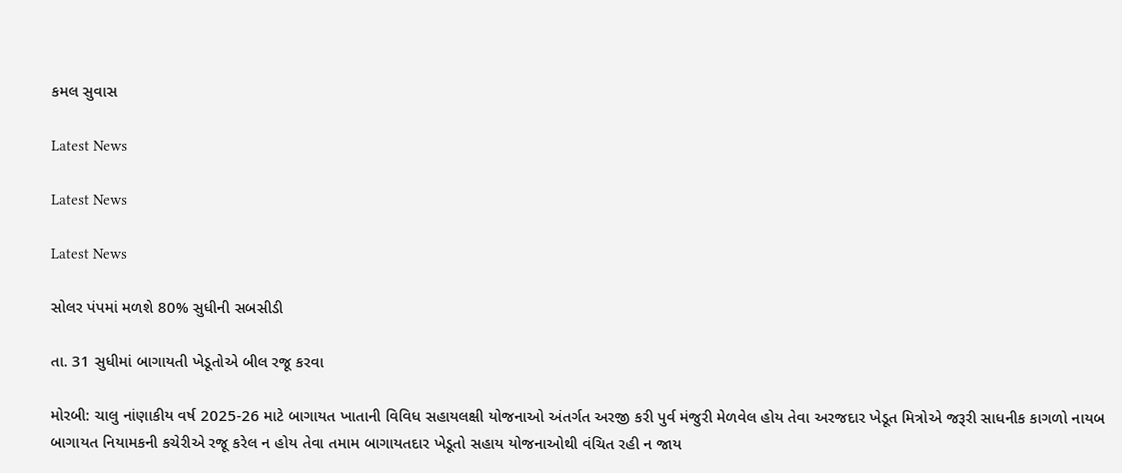કમલ સુવાસ

Latest News

Latest News

Latest News

સોલર પંપમાં મળશે 80% સુધીની સબસીડી

તા. 31 સુધીમાં બાગાયતી ખેડૂતોએ બીલ રજૂ કરવા

મોરબી: ચાલુ નાંણાકીય વર્ષ 2025-26 માટે બાગાયત ખાતાની વિવિધ સહાયલક્ષી યોજનાઓ અંતર્ગત અરજી કરી પુર્વ મંજુરી મેળવેલ હોય તેવા અરજદાર ખેડૂત મિત્રોએ જરૂરી સાધનીક કાગળો નાયબ બાગાયત નિયામકની કચેરીએ રજૂ કરેલ ન હોય તેવા તમામ બાગાયતદાર ખેડૂતો સહાય યોજનાઓથી વંચિત રહી ન જાય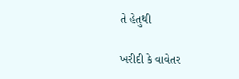તે હેતુથી

ખરીદી કે વાવેતર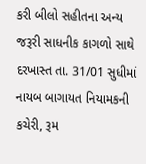કરી બીલો સહીતના અન્ય જરૂરી સાધનીક કાગળો સાથે દરખાસ્ત તા. 31/01 સુધીમાં નાયબ બાગાયત નિયામકની કચેરી, રૂમ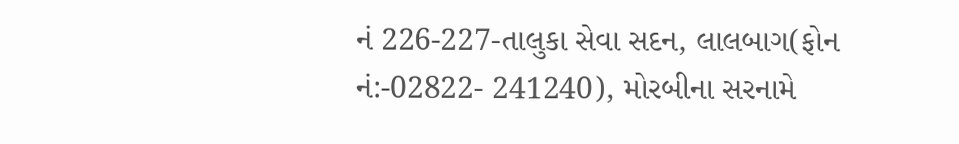નં 226-227-તાલુકા સેવા સદન, લાલબાગ(ફોન નં:-02822- 241240), મોરબીના સરનામે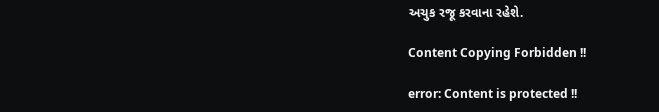અચુક રજૂ કરવાના રહેશે.

Content Copying Forbidden !!

error: Content is protected !!